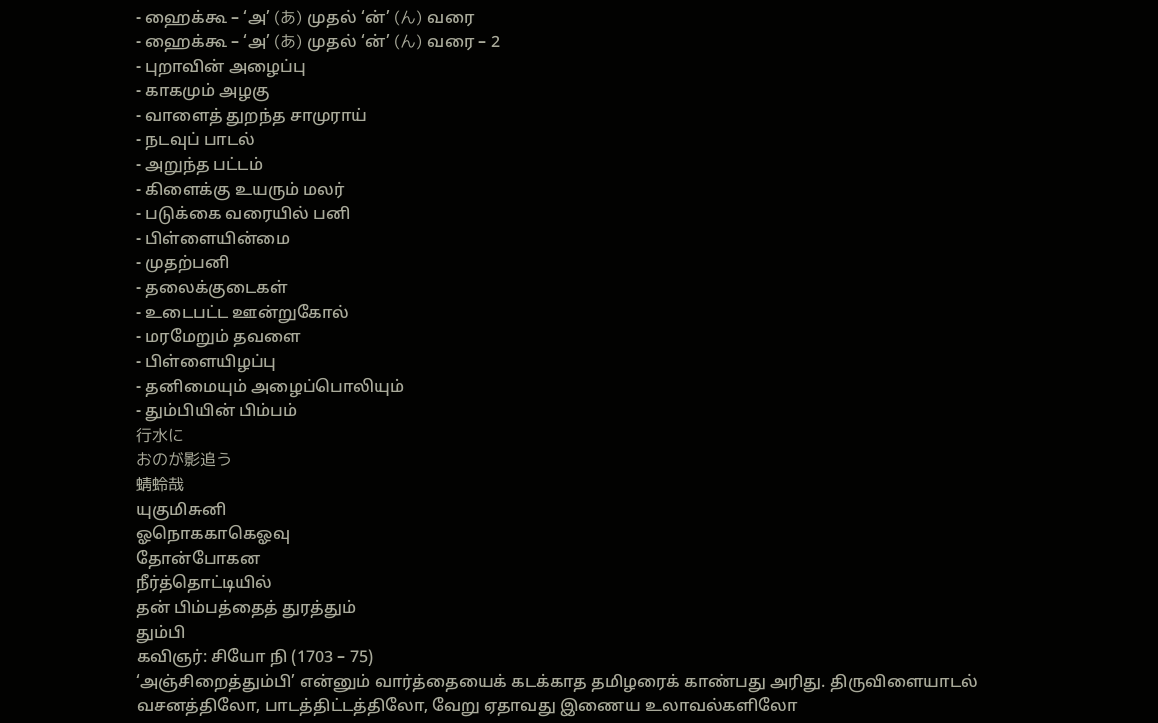- ஹைக்கூ – ‘அ’ (あ) முதல் ‘ன்’ (ん) வரை
- ஹைக்கூ – ‘அ’ (あ) முதல் ‘ன்’ (ん) வரை – 2
- புறாவின் அழைப்பு
- காகமும் அழகு
- வாளைத் துறந்த சாமுராய்
- நடவுப் பாடல்
- அறுந்த பட்டம்
- கிளைக்கு உயரும் மலர்
- படுக்கை வரையில் பனி
- பிள்ளையின்மை
- முதற்பனி
- தலைக்குடைகள்
- உடைபட்ட ஊன்றுகோல்
- மரமேறும் தவளை
- பிள்ளையிழப்பு
- தனிமையும் அழைப்பொலியும்
- தும்பியின் பிம்பம்
行水に
おのが影追う
蜻蛉哉
யுகுமிசுனி
ஓநொககாகெஓவு
தோன்போகன
நீர்த்தொட்டியில்
தன் பிம்பத்தைத் துரத்தும்
தும்பி
கவிஞர்: சியோ நி (1703 – 75)
‘அஞ்சிறைத்தும்பி’ என்னும் வார்த்தையைக் கடக்காத தமிழரைக் காண்பது அரிது. திருவிளையாடல் வசனத்திலோ, பாடத்திட்டத்திலோ, வேறு ஏதாவது இணைய உலாவல்களிலோ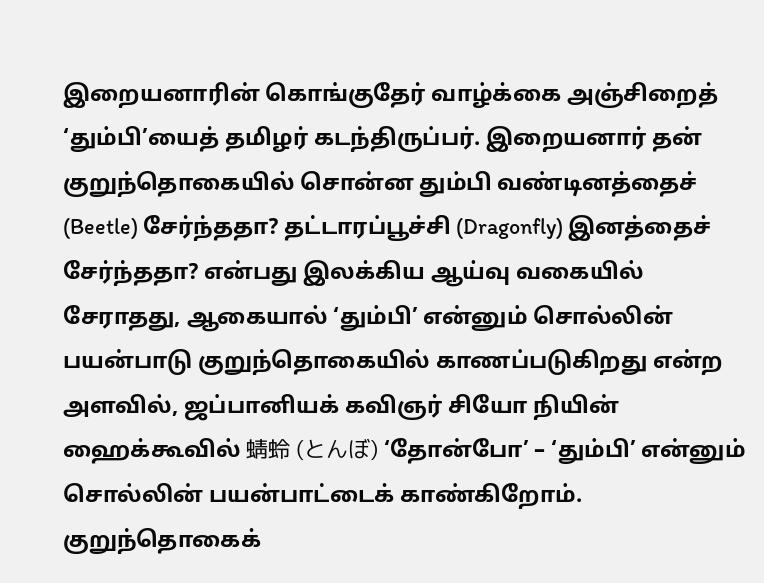இறையனாரின் கொங்குதேர் வாழ்க்கை அஞ்சிறைத் ‘தும்பி’யைத் தமிழர் கடந்திருப்பர். இறையனார் தன் குறுந்தொகையில் சொன்ன தும்பி வண்டினத்தைச் (Beetle) சேர்ந்ததா? தட்டாரப்பூச்சி (Dragonfly) இனத்தைச் சேர்ந்ததா? என்பது இலக்கிய ஆய்வு வகையில் சேராதது, ஆகையால் ‘தும்பி’ என்னும் சொல்லின் பயன்பாடு குறுந்தொகையில் காணப்படுகிறது என்ற அளவில், ஜப்பானியக் கவிஞர் சியோ நியின் ஹைக்கூவில் 蜻蛉 (とんぼ) ‘தோன்போ’ – ‘தும்பி’ என்னும் சொல்லின் பயன்பாட்டைக் காண்கிறோம்.
குறுந்தொகைக்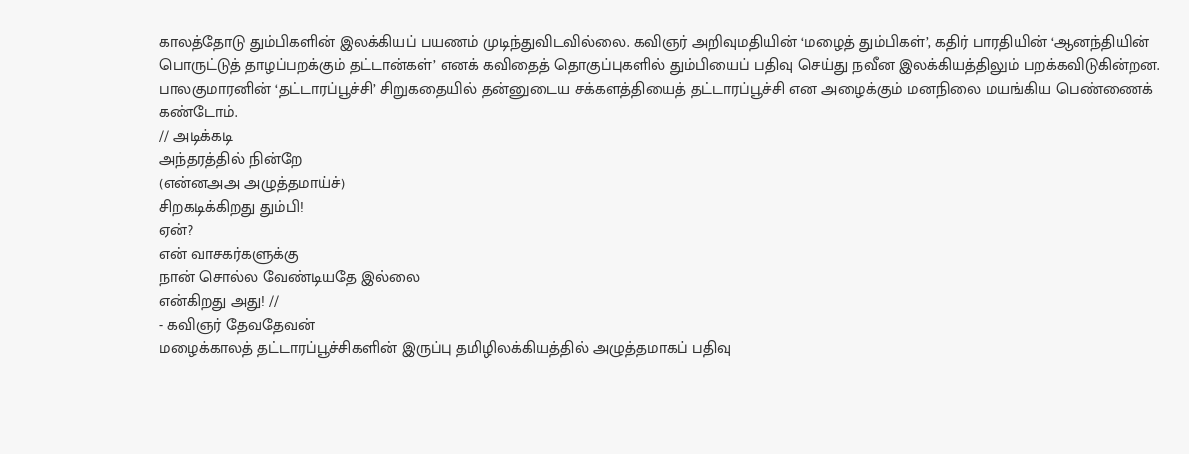காலத்தோடு தும்பிகளின் இலக்கியப் பயணம் முடிந்துவிடவில்லை. கவிஞர் அறிவுமதியின் ‘மழைத் தும்பிகள்’, கதிர் பாரதியின் ‘ஆனந்தியின் பொருட்டுத் தாழப்பறக்கும் தட்டான்கள்’ எனக் கவிதைத் தொகுப்புகளில் தும்பியைப் பதிவு செய்து நவீன இலக்கியத்திலும் பறக்கவிடுகின்றன. பாலகுமாரனின் ‘தட்டாரப்பூச்சி’ சிறுகதையில் தன்னுடைய சக்களத்தியைத் தட்டாரப்பூச்சி என அழைக்கும் மனநிலை மயங்கிய பெண்ணைக் கண்டோம்.
// அடிக்கடி
அந்தரத்தில் நின்றே
(என்னஅஅ அழுத்தமாய்ச்)
சிறகடிக்கிறது தும்பி!
ஏன்?
என் வாசகர்களுக்கு
நான் சொல்ல வேண்டியதே இல்லை
என்கிறது அது! //
- கவிஞர் தேவதேவன்
மழைக்காலத் தட்டாரப்பூச்சிகளின் இருப்பு தமிழிலக்கியத்தில் அழுத்தமாகப் பதிவு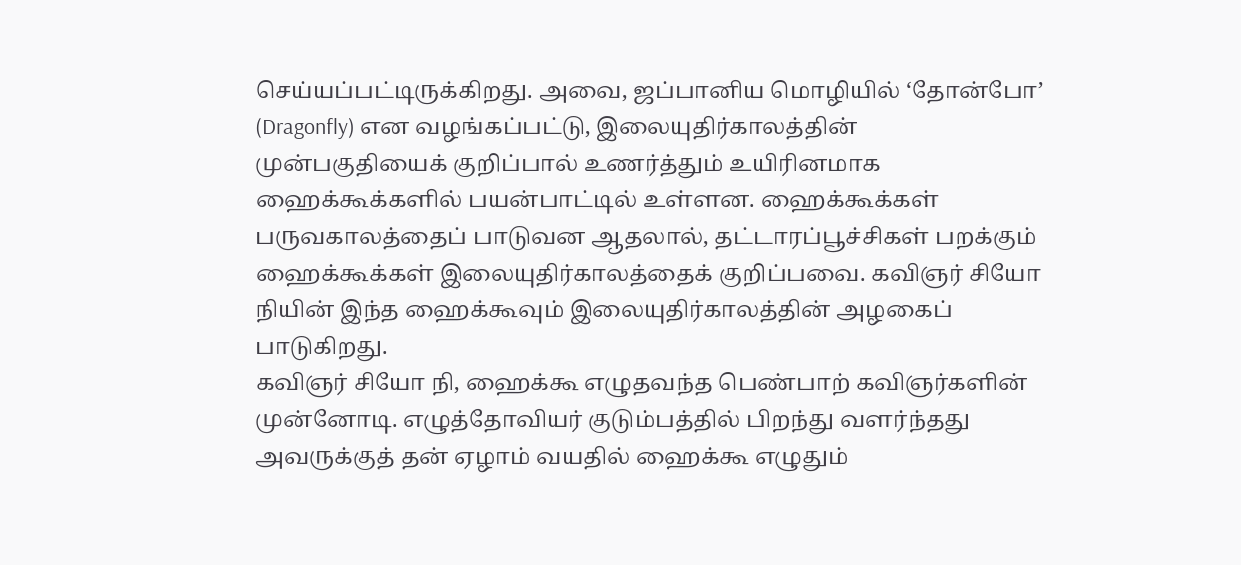செய்யப்பட்டிருக்கிறது. அவை, ஜப்பானிய மொழியில் ‘தோன்போ’ (Dragonfly) என வழங்கப்பட்டு, இலையுதிர்காலத்தின் முன்பகுதியைக் குறிப்பால் உணர்த்தும் உயிரினமாக ஹைக்கூக்களில் பயன்பாட்டில் உள்ளன. ஹைக்கூக்கள் பருவகாலத்தைப் பாடுவன ஆதலால், தட்டாரப்பூச்சிகள் பறக்கும் ஹைக்கூக்கள் இலையுதிர்காலத்தைக் குறிப்பவை. கவிஞர் சியோ நியின் இந்த ஹைக்கூவும் இலையுதிர்காலத்தின் அழகைப் பாடுகிறது.
கவிஞர் சியோ நி, ஹைக்கூ எழுதவந்த பெண்பாற் கவிஞர்களின் முன்னோடி. எழுத்தோவியர் குடும்பத்தில் பிறந்து வளர்ந்தது அவருக்குத் தன் ஏழாம் வயதில் ஹைக்கூ எழுதும்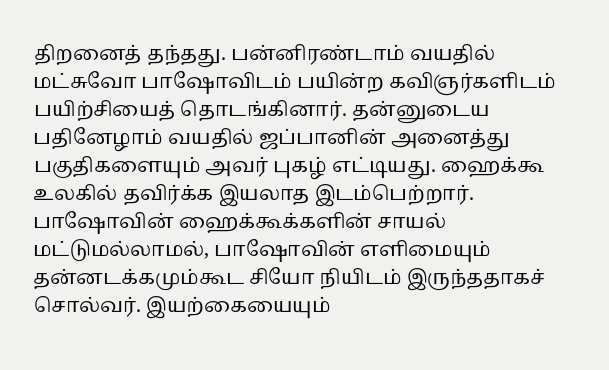திறனைத் தந்தது. பன்னிரண்டாம் வயதில் மட்சுவோ பாஷோவிடம் பயின்ற கவிஞர்களிடம் பயிற்சியைத் தொடங்கினார். தன்னுடைய பதினேழாம் வயதில் ஜப்பானின் அனைத்து பகுதிகளையும் அவர் புகழ் எட்டியது. ஹைக்கூ உலகில் தவிர்க்க இயலாத இடம்பெற்றார். பாஷோவின் ஹைக்கூக்களின் சாயல் மட்டுமல்லாமல், பாஷோவின் எளிமையும் தன்னடக்கமும்கூட சியோ நியிடம் இருந்ததாகச் சொல்வர். இயற்கையையும்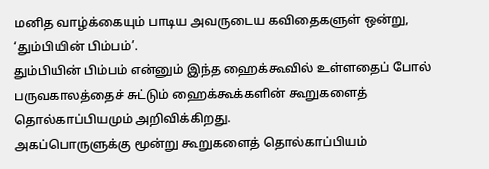மனித வாழ்க்கையும் பாடிய அவருடைய கவிதைகளுள் ஒன்று, ‘தும்பியின் பிம்பம்’.
தும்பியின் பிம்பம் என்னும் இந்த ஹைக்கூவில் உள்ளதைப் போல் பருவகாலத்தைச் சுட்டும் ஹைக்கூக்களின் கூறுகளைத் தொல்காப்பியமும் அறிவிக்கிறது.
அகப்பொருளுக்கு மூன்று கூறுகளைத் தொல்காப்பியம்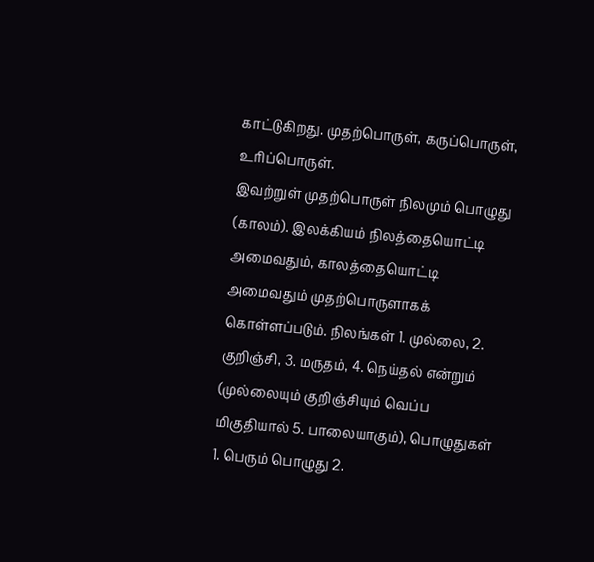காட்டுகிறது. முதற்பொருள், கருப்பொருள், உரிப்பொருள்.
இவற்றுள் முதற்பொருள் நிலமும் பொழுது (காலம்). இலக்கியம் நிலத்தையொட்டி அமைவதும், காலத்தையொட்டி அமைவதும் முதற்பொருளாகக் கொள்ளப்படும். நிலங்கள் 1. முல்லை, 2. குறிஞ்சி, 3. மருதம், 4. நெய்தல் என்றும் (முல்லையும் குறிஞ்சியும் வெப்ப மிகுதியால் 5. பாலையாகும்), பொழுதுகள் 1. பெரும் பொழுது 2.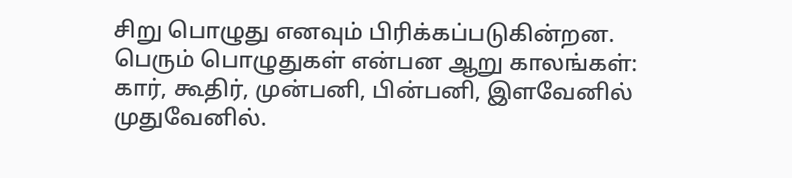சிறு பொழுது எனவும் பிரிக்கப்படுகின்றன.
பெரும் பொழுதுகள் என்பன ஆறு காலங்கள்:
கார், கூதிர், முன்பனி, பின்பனி, இளவேனில் முதுவேனில்.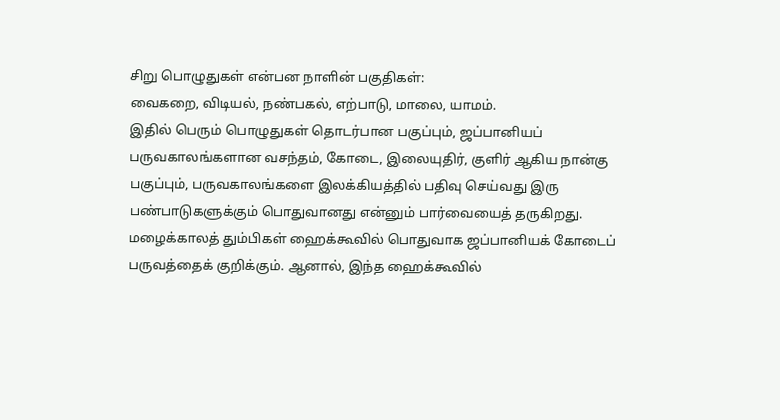சிறு பொழுதுகள் என்பன நாளின் பகுதிகள்:
வைகறை, விடியல், நண்பகல், எற்பாடு, மாலை, யாமம்.
இதில் பெரும் பொழுதுகள் தொடர்பான பகுப்பும், ஜப்பானியப் பருவகாலங்களான வசந்தம், கோடை, இலையுதிர், குளிர் ஆகிய நான்கு பகுப்பும், பருவகாலங்களை இலக்கியத்தில் பதிவு செய்வது இரு பண்பாடுகளுக்கும் பொதுவானது என்னும் பார்வையைத் தருகிறது.
மழைக்காலத் தும்பிகள் ஹைக்கூவில் பொதுவாக ஜப்பானியக் கோடைப் பருவத்தைக் குறிக்கும். ஆனால், இந்த ஹைக்கூவில்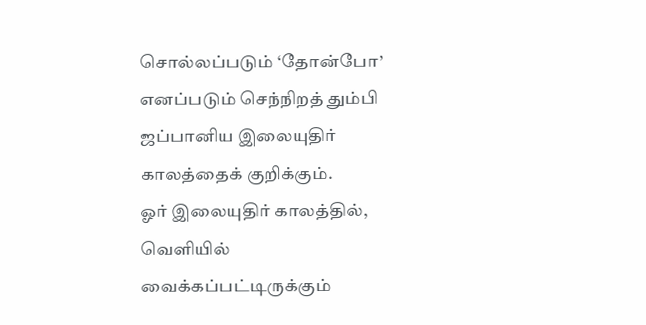சொல்லப்படும் ‘தோன்போ’ எனப்படும் செந்நிறத் தும்பி ஜப்பானிய இலையுதிர் காலத்தைக் குறிக்கும்.
ஓர் இலையுதிர் காலத்தில், வெளியில் வைக்கப்பட்டிருக்கும்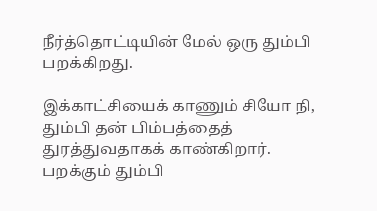நீர்த்தொட்டியின் மேல் ஒரு தும்பி பறக்கிறது.

இக்காட்சியைக் காணும் சியோ நி, தும்பி தன் பிம்பத்தைத் துரத்துவதாகக் காண்கிறார். பறக்கும் தும்பி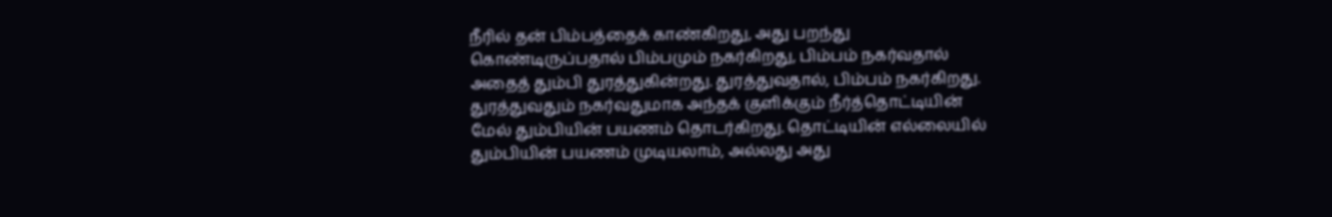நீரில் தன் பிம்பத்தைக் காண்கிறது, அது பறந்து கொண்டிருப்பதால் பிம்பமும் நகர்கிறது, பிம்பம் நகர்வதால் அதைத் தும்பி துரத்துகின்றது. துரத்துவதால், பிம்பம் நகர்கிறது. துரத்துவதும் நகர்வதுமாக அந்தக் குளிக்கும் நீர்த்தொட்டியின் மேல் தும்பியின் பயணம் தொடர்கிறது. தொட்டியின் எல்லையில் தும்பியின் பயணம் முடியலாம், அல்லது அது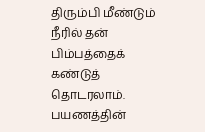திரும்பி மீண்டும் நீரில் தன் பிம்பத்தைக் கண்டுத் தொடரலாம். பயணத்தின்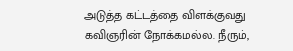அடுத்த கட்டத்தை விளக்குவது கவிஞரின் நோக்கமல்ல. நீரும்,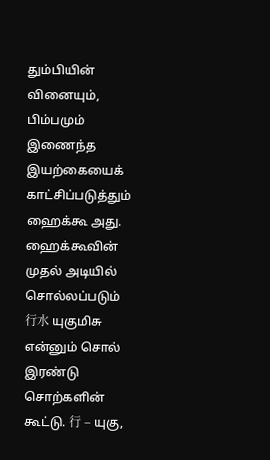தும்பியின் வினையும், பிம்பமும் இணைந்த இயற்கையைக் காட்சிப்படுத்தும் ஹைக்கூ அது.
ஹைக்கூவின் முதல் அடியில் சொல்லப்படும் 行水 யுகுமிசு என்னும் சொல் இரண்டு சொற்களின் கூட்டு. 行 – யுகு,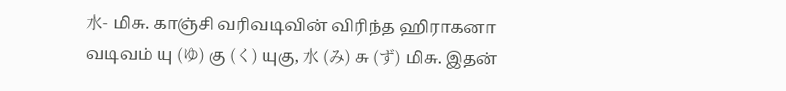水- மிசு. காஞ்சி வரிவடிவின் விரிந்த ஹிராகனா வடிவம் யு (ゆ) கு (く) யுகு, 水 (み) சு (ず) மிசு. இதன்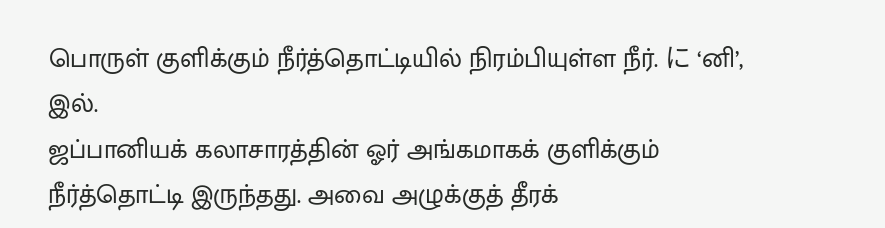பொருள் குளிக்கும் நீர்த்தொட்டியில் நிரம்பியுள்ள நீர். に ‘னி’, இல்.
ஜப்பானியக் கலாசாரத்தின் ஓர் அங்கமாகக் குளிக்கும் நீர்த்தொட்டி இருந்தது. அவை அழுக்குத் தீரக்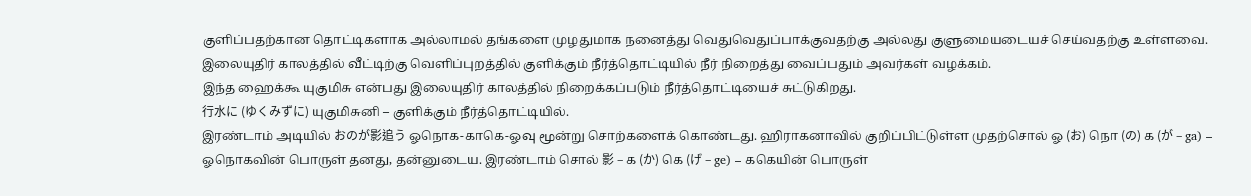குளிப்பதற்கான தொட்டிகளாக அல்லாமல் தங்களை முழதுமாக நனைத்து வெதுவெதுப்பாக்குவதற்கு அல்லது குளுமையடையச் செய்வதற்கு உள்ளவை. இலையுதிர் காலத்தில் வீட்டிற்கு வெளிப்புறத்தில் குளிக்கும் நீர்த்தொட்டியில் நீர் நிறைத்து வைப்பதும் அவர்கள் வழக்கம்.
இந்த ஹைக்கூ யுகுமிசு என்பது இலையுதிர் காலத்தில் நிறைக்கப்படும் நீர்த்தொட்டியைச் சுட்டுகிறது.
行水に (ゆくみずに) யுகுமிசுனி – குளிக்கும் நீர்த்தொட்டியில்.
இரண்டாம் அடியில் おのが影追う ஓநொக-காகெ-ஓவு மூன்று சொற்களைக் கொண்டது. ஹிராகனாவில் குறிப்பிட்டுள்ள முதற்சொல் ஓ (お) நொ (の) க (が – ga) – ஓநொகவின் பொருள் தனது, தன்னுடைய. இரண்டாம் சொல் 影 – க (か) கெ (げ – ge) – ககெயின் பொருள்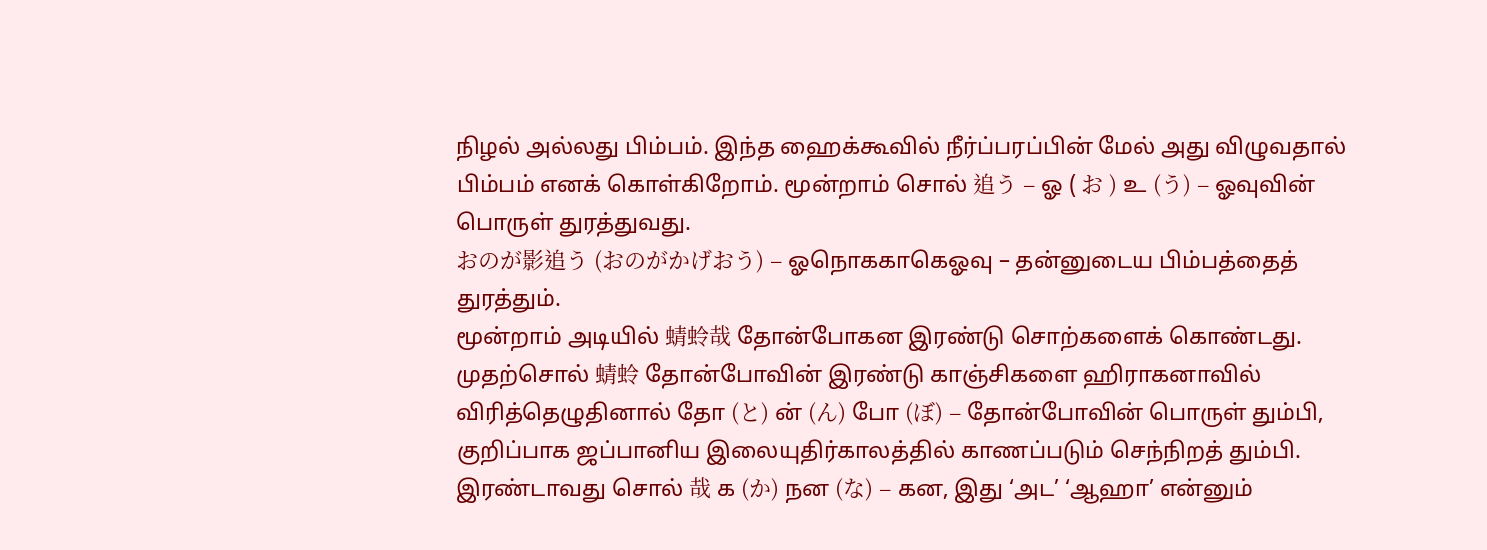நிழல் அல்லது பிம்பம். இந்த ஹைக்கூவில் நீர்ப்பரப்பின் மேல் அது விழுவதால் பிம்பம் எனக் கொள்கிறோம். மூன்றாம் சொல் 追う – ஓ ( お ) உ (う) – ஓவுவின் பொருள் துரத்துவது.
おのが影追う (おのがかげおう) – ஓநொககாகெஓவு – தன்னுடைய பிம்பத்தைத் துரத்தும்.
மூன்றாம் அடியில் 蜻蛉哉 தோன்போகன இரண்டு சொற்களைக் கொண்டது. முதற்சொல் 蜻蛉 தோன்போவின் இரண்டு காஞ்சிகளை ஹிராகனாவில் விரித்தெழுதினால் தோ (と) ன் (ん) போ (ぼ) – தோன்போவின் பொருள் தும்பி, குறிப்பாக ஜப்பானிய இலையுதிர்காலத்தில் காணப்படும் செந்நிறத் தும்பி. இரண்டாவது சொல் 哉 க (か) நன (な) – கன, இது ‘அட’ ‘ஆஹா’ என்னும்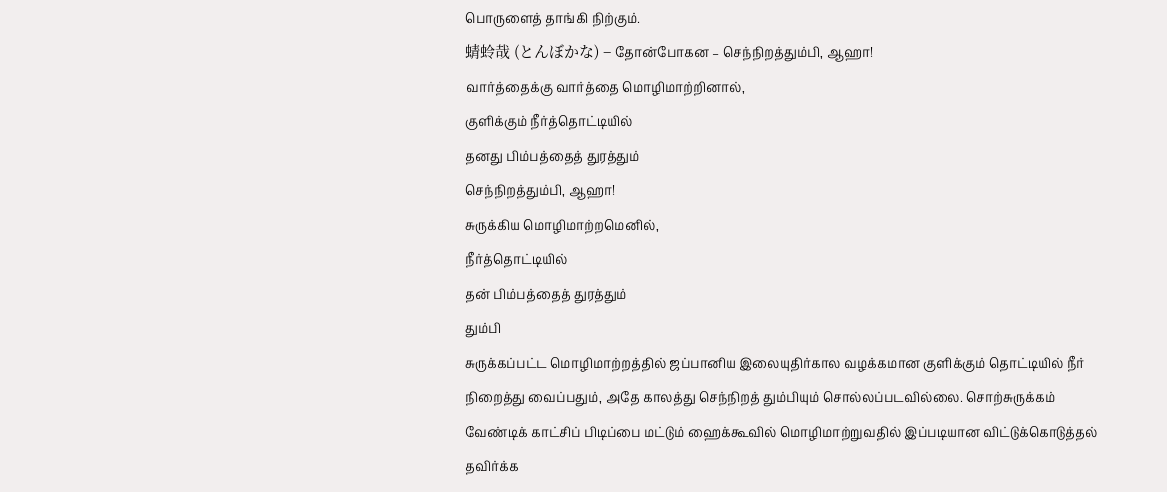பொருளைத் தாங்கி நிற்கும்.
蜻蛉哉 (とんぼかな) – தோன்போகன – செந்நிறத்தும்பி, ஆஹா!
வார்த்தைக்கு வார்த்தை மொழிமாற்றினால்,
குளிக்கும் நீர்த்தொட்டியில்
தனது பிம்பத்தைத் துரத்தும்
செந்நிறத்தும்பி, ஆஹா!
சுருக்கிய மொழிமாற்றமெனில்,
நீர்த்தொட்டியில்
தன் பிம்பத்தைத் துரத்தும்
தும்பி
சுருக்கப்பட்ட மொழிமாற்றத்தில் ஜப்பானிய இலையுதிர்கால வழக்கமான குளிக்கும் தொட்டியில் நீர் நிறைத்து வைப்பதும், அதே காலத்து செந்நிறத் தும்பியும் சொல்லப்படவில்லை. சொற்சுருக்கம் வேண்டிக் காட்சிப் பிடிப்பை மட்டும் ஹைக்கூவில் மொழிமாற்றுவதில் இப்படியான விட்டுக்கொடுத்தல் தவிர்க்க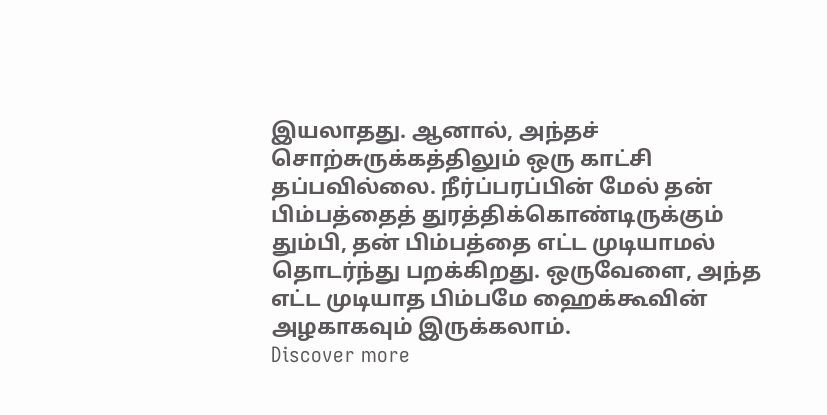இயலாதது. ஆனால், அந்தச் சொற்சுருக்கத்திலும் ஒரு காட்சி தப்பவில்லை. நீர்ப்பரப்பின் மேல் தன் பிம்பத்தைத் துரத்திக்கொண்டிருக்கும் தும்பி, தன் பிம்பத்தை எட்ட முடியாமல் தொடர்ந்து பறக்கிறது. ஒருவேளை, அந்த எட்ட முடியாத பிம்பமே ஹைக்கூவின் அழகாகவும் இருக்கலாம்.
Discover more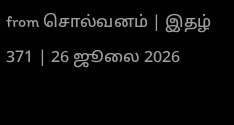from சொல்வனம் | இதழ் 371 | 26 ஜூலை 2026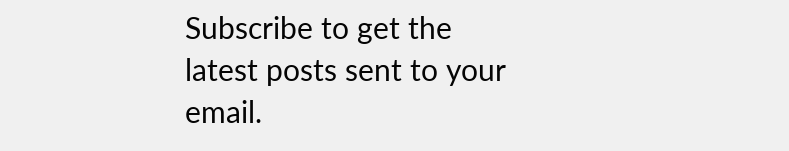Subscribe to get the latest posts sent to your email.